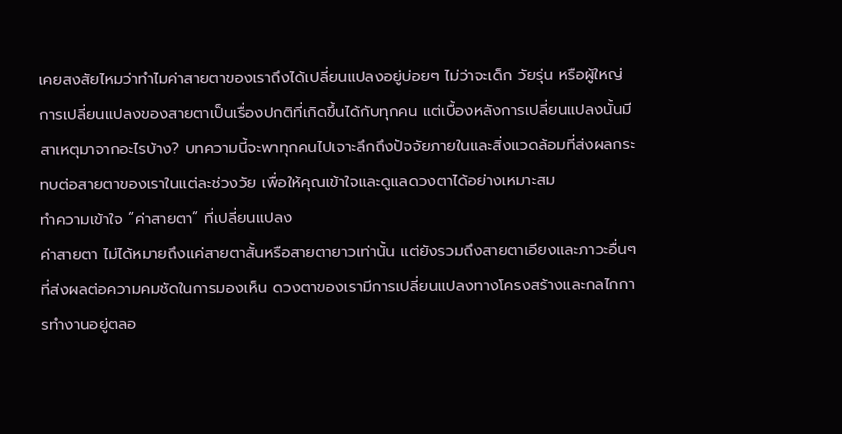เคยสงสัยไหมว่าทำไมค่าสายตาของเราถึงได้เปลี่ยนแปลงอยู่บ่อยๆ ไม่ว่าจะเด็ก วัยรุ่น หรือผู้ใหญ่ การเปลี่ยนแปลงของสายตาเป็นเรื่องปกติที่เกิดขึ้นได้กับทุกคน แต่เบื้องหลังการเปลี่ยนแปลงนั้นมีสาเหตุมาจากอะไรบ้าง? บทความนี้จะพาทุกคนไปเจาะลึกถึงปัจจัยภายในและสิ่งแวดล้อมที่ส่งผลกระทบต่อสายตาของเราในแต่ละช่วงวัย เพื่อให้คุณเข้าใจและดูแลดวงตาได้อย่างเหมาะสม
ทำความเข้าใจ “ค่าสายตา” ที่เปลี่ยนแปลง
ค่าสายตา ไม่ได้หมายถึงแค่สายตาสั้นหรือสายตายาวเท่านั้น แต่ยังรวมถึงสายตาเอียงและภาวะอื่นๆ ที่ส่งผลต่อความคมชัดในการมองเห็น ดวงตาของเรามีการเปลี่ยนแปลงทางโครงสร้างและกลไกการทำงานอยู่ตลอ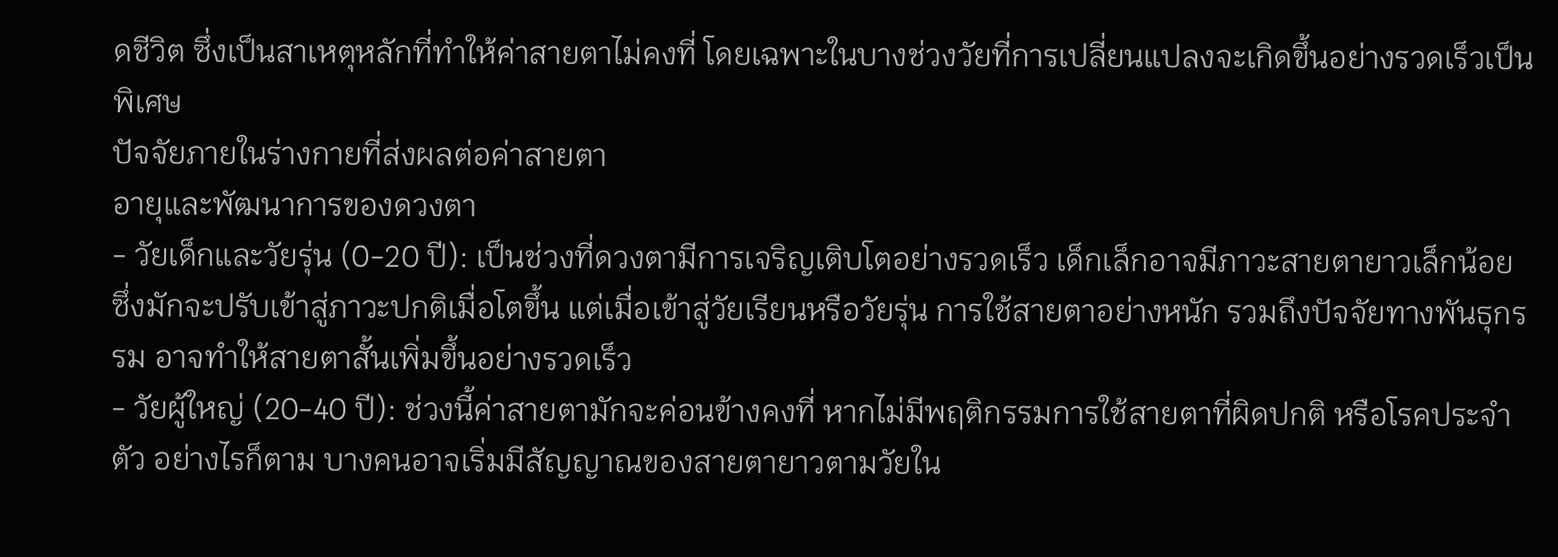ดชีวิต ซึ่งเป็นสาเหตุหลักที่ทำให้ค่าสายตาไม่คงที่ โดยเฉพาะในบางช่วงวัยที่การเปลี่ยนแปลงจะเกิดขึ้นอย่างรวดเร็วเป็นพิเศษ
ปัจจัยภายในร่างกายที่ส่งผลต่อค่าสายตา
อายุและพัฒนาการของดวงตา
- วัยเด็กและวัยรุ่น (0-20 ปี): เป็นช่วงที่ดวงตามีการเจริญเติบโตอย่างรวดเร็ว เด็กเล็กอาจมีภาวะสายตายาวเล็กน้อย ซึ่งมักจะปรับเข้าสู่ภาวะปกติเมื่อโตขึ้น แต่เมื่อเข้าสู่วัยเรียนหรือวัยรุ่น การใช้สายตาอย่างหนัก รวมถึงปัจจัยทางพันธุกรรม อาจทำให้สายตาสั้นเพิ่มขึ้นอย่างรวดเร็ว
- วัยผู้ใหญ่ (20-40 ปี): ช่วงนี้ค่าสายตามักจะค่อนข้างคงที่ หากไม่มีพฤติกรรมการใช้สายตาที่ผิดปกติ หรือโรคประจำตัว อย่างไรก็ตาม บางคนอาจเริ่มมีสัญญาณของสายตายาวตามวัยใน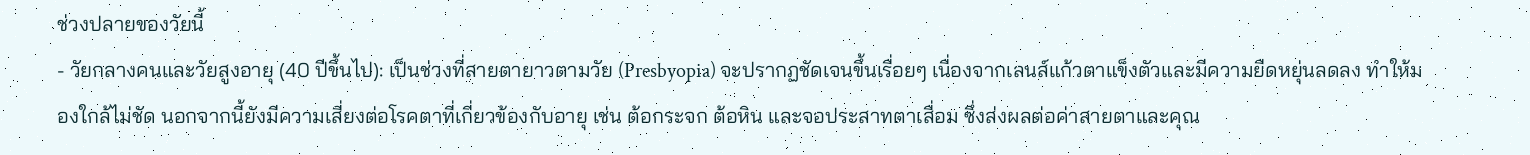ช่วงปลายของวัยนี้
- วัยกลางคนและวัยสูงอายุ (40 ปีขึ้นไป): เป็นช่วงที่สายตายาวตามวัย (Presbyopia) จะปรากฏชัดเจนขึ้นเรื่อยๆ เนื่องจากเลนส์แก้วตาแข็งตัวและมีความยืดหยุ่นลดลง ทำให้มองใกล้ไม่ชัด นอกจากนี้ยังมีความเสี่ยงต่อโรคตาที่เกี่ยวข้องกับอายุ เช่น ต้อกระจก ต้อหิน และจอประสาทตาเสื่อม ซึ่งส่งผลต่อค่าสายตาและคุณ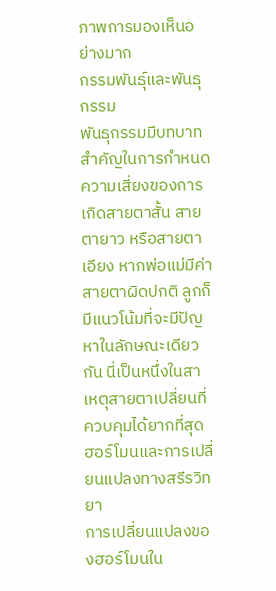ภาพการมองเห็นอย่างมาก
กรรมพันธุ์และพันธุกรรม
พันธุกรรมมีบทบาทสำคัญในการกำหนดความเสี่ยงของการเกิดสายตาสั้น สายตายาว หรือสายตาเอียง หากพ่อแม่มีค่าสายตาผิดปกติ ลูกก็มีแนวโน้มที่จะมีปัญหาในลักษณะเดียวกัน นี่เป็นหนึ่งในสาเหตุสายตาเปลี่ยนที่ควบคุมได้ยากที่สุด
ฮอร์โมนและการเปลี่ยนแปลงทางสรีรวิทยา
การเปลี่ยนแปลงของฮอร์โมนใน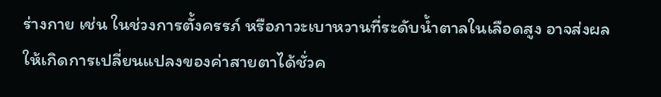ร่างกาย เช่น ในช่วงการตั้งครรภ์ หรือภาวะเบาหวานที่ระดับน้ำตาลในเลือดสูง อาจส่งผลให้เกิดการเปลี่ยนแปลงของค่าสายตาได้ชั่วค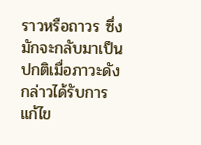ราวหรือถาวร ซึ่งมักจะกลับมาเป็นปกติเมื่อภาวะดังกล่าวได้รับการแก้ไข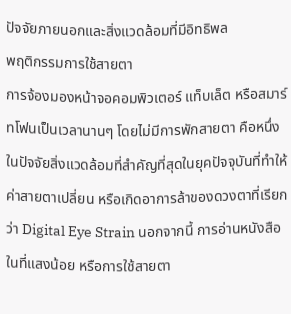ปัจจัยภายนอกและสิ่งแวดล้อมที่มีอิทธิพล
พฤติกรรมการใช้สายตา
การจ้องมองหน้าจอคอมพิวเตอร์ แท็บเล็ต หรือสมาร์ทโฟนเป็นเวลานานๆ โดยไม่มีการพักสายตา คือหนึ่งในปัจจัยสิ่งแวดล้อมที่สำคัญที่สุดในยุคปัจจุบันที่ทำให้ค่าสายตาเปลี่ยน หรือเกิดอาการล้าของดวงตาที่เรียกว่า Digital Eye Strain นอกจากนี้ การอ่านหนังสือในที่แสงน้อย หรือการใช้สายตา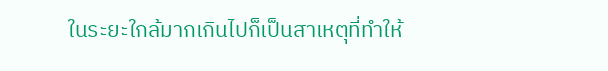ในระยะใกล้มากเกินไปก็เป็นสาเหตุที่ทำให้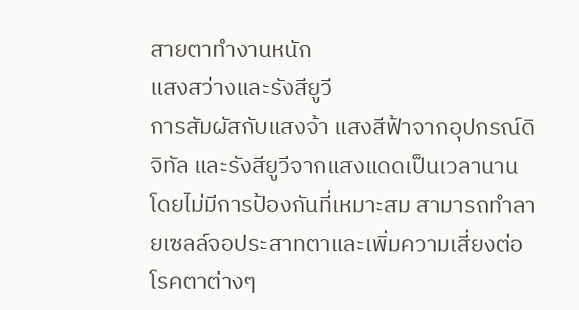สายตาทำงานหนัก
แสงสว่างและรังสียูวี
การสัมผัสกับแสงจ้า แสงสีฟ้าจากอุปกรณ์ดิจิทัล และรังสียูวีจากแสงแดดเป็นเวลานานโดยไม่มีการป้องกันที่เหมาะสม สามารถทำลายเซลล์จอประสาทตาและเพิ่มความเสี่ยงต่อโรคตาต่างๆ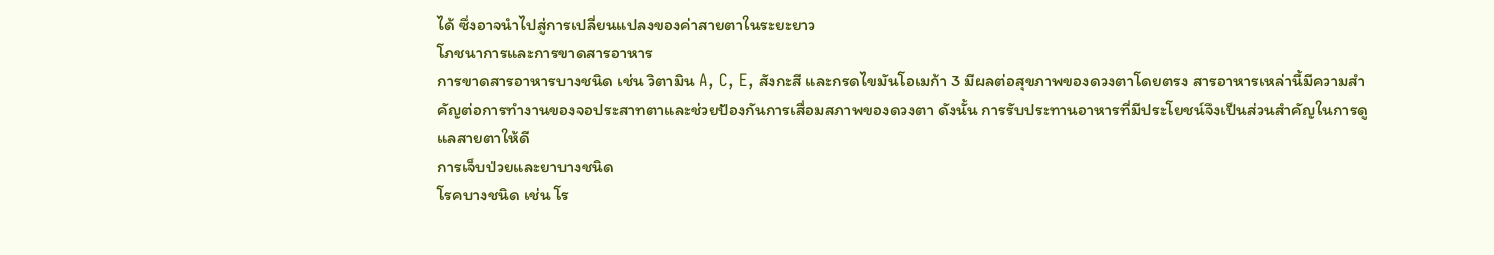ได้ ซึ่งอาจนำไปสู่การเปลี่ยนแปลงของค่าสายตาในระยะยาว
โภชนาการและการขาดสารอาหาร
การขาดสารอาหารบางชนิด เช่น วิตามิน A, C, E, สังกะสี และกรดไขมันโอเมก้า 3 มีผลต่อสุขภาพของดวงตาโดยตรง สารอาหารเหล่านี้มีความสำคัญต่อการทำงานของจอประสาทตาและช่วยป้องกันการเสื่อมสภาพของดวงตา ดังนั้น การรับประทานอาหารที่มีประโยชน์จึงเป็นส่วนสำคัญในการดูแลสายตาให้ดี
การเจ็บป่วยและยาบางชนิด
โรคบางชนิด เช่น โร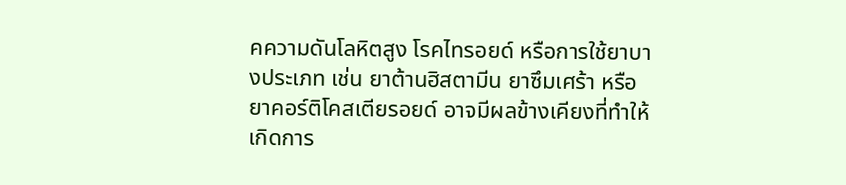คความดันโลหิตสูง โรคไทรอยด์ หรือการใช้ยาบางประเภท เช่น ยาต้านฮิสตามีน ยาซึมเศร้า หรือยาคอร์ติโคสเตียรอยด์ อาจมีผลข้างเคียงที่ทำให้เกิดการ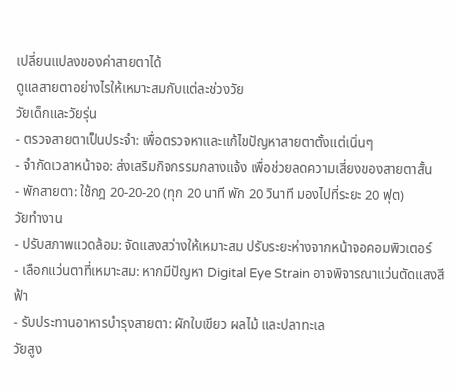เปลี่ยนแปลงของค่าสายตาได้
ดูแลสายตาอย่างไรให้เหมาะสมกับแต่ละช่วงวัย
วัยเด็กและวัยรุ่น
- ตรวจสายตาเป็นประจำ: เพื่อตรวจหาและแก้ไขปัญหาสายตาตั้งแต่เนิ่นๆ
- จำกัดเวลาหน้าจอ: ส่งเสริมกิจกรรมกลางแจ้ง เพื่อช่วยลดความเสี่ยงของสายตาสั้น
- พักสายตา: ใช้กฎ 20-20-20 (ทุก 20 นาที พัก 20 วินาที มองไปที่ระยะ 20 ฟุต)
วัยทำงาน
- ปรับสภาพแวดล้อม: จัดแสงสว่างให้เหมาะสม ปรับระยะห่างจากหน้าจอคอมพิวเตอร์
- เลือกแว่นตาที่เหมาะสม: หากมีปัญหา Digital Eye Strain อาจพิจารณาแว่นตัดแสงสีฟ้า
- รับประทานอาหารบำรุงสายตา: ผักใบเขียว ผลไม้ และปลาทะเล
วัยสูง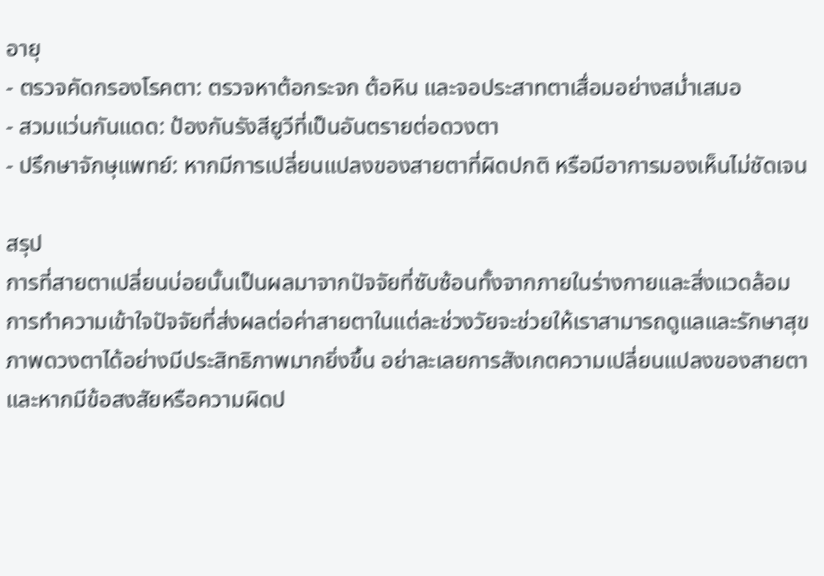อายุ
- ตรวจคัดกรองโรคตา: ตรวจหาต้อกระจก ต้อหิน และจอประสาทตาเสื่อมอย่างสม่ำเสมอ
- สวมแว่นกันแดด: ป้องกันรังสียูวีที่เป็นอันตรายต่อดวงตา
- ปรึกษาจักษุแพทย์: หากมีการเปลี่ยนแปลงของสายตาที่ผิดปกติ หรือมีอาการมองเห็นไม่ชัดเจน

สรุป
การที่สายตาเปลี่ยนบ่อยนั้นเป็นผลมาจากปัจจัยที่ซับซ้อนทั้งจากภายในร่างกายและสิ่งแวดล้อม การทำความเข้าใจปัจจัยที่ส่งผลต่อค่าสายตาในแต่ละช่วงวัยจะช่วยให้เราสามารถดูแลและรักษาสุขภาพดวงตาได้อย่างมีประสิทธิภาพมากยิ่งขึ้น อย่าละเลยการสังเกตความเปลี่ยนแปลงของสายตา และหากมีข้อสงสัยหรือความผิดป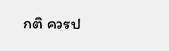กติ ควรป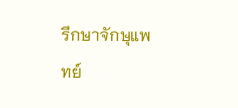รึกษาจักษุแพทย์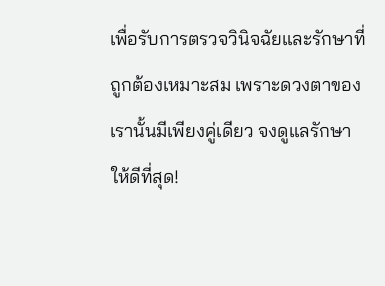เพื่อรับการตรวจวินิจฉัยและรักษาที่ถูกต้องเหมาะสม เพราะดวงตาของเรานั้นมีเพียงคู่เดียว จงดูแลรักษาให้ดีที่สุด!